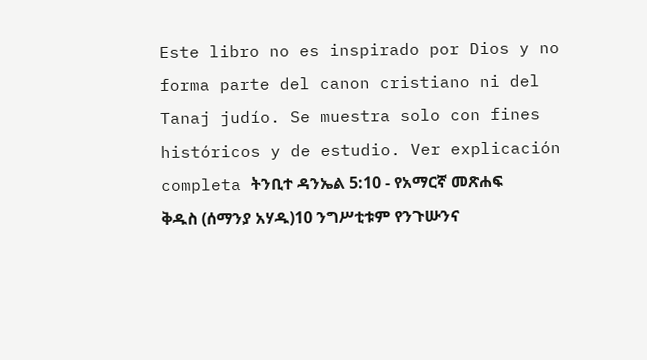Este libro no es inspirado por Dios y no forma parte del canon cristiano ni del Tanaj judío. Se muestra solo con fines históricos y de estudio. Ver explicación completa ትንቢተ ዳንኤል 5:10 - የአማርኛ መጽሐፍ ቅዱስ (ሰማንያ አሃዱ)10 ንግሥቲቱም የንጉሡንና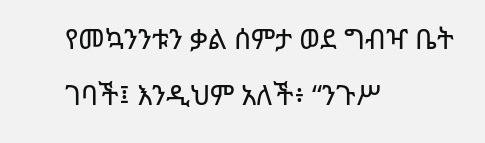የመኳንንቱን ቃል ሰምታ ወደ ግብዣ ቤት ገባች፤ እንዲህም አለች፥ “ንጉሥ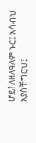ሆይ! ለዘለዓለም ኑር፤ አሳብህ አያስቸግርህ፤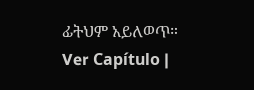ፊትህም አይለወጥ። Ver Capítulo |